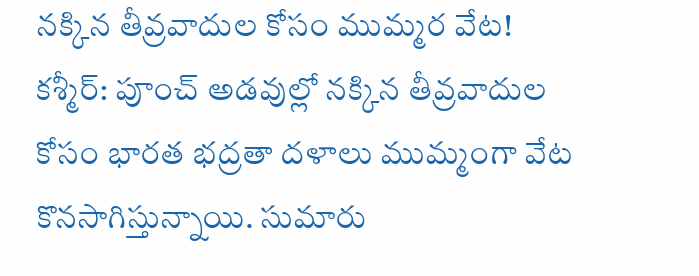నక్కిన తీవ్రవాదుల కోసం ముమ్మర వేట!
కశ్మీర్: పూంచ్ అడవుల్లో నక్కిన తీవ్రవాదుల కోసం భారత భద్రతా దళాలు ముమ్మంగా వేట కొనసాగిస్తున్నాయి. సుమారు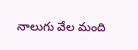నాలుగు వేల మంది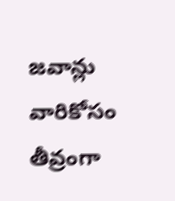జవాన్లు వారికోసం తీవ్రంగా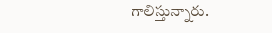గాలిస్తున్నారు.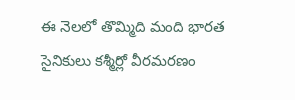ఈ నెలలో తొమ్మిది మంది భారత సైనికులు కశ్మీర్లో వీరమరణం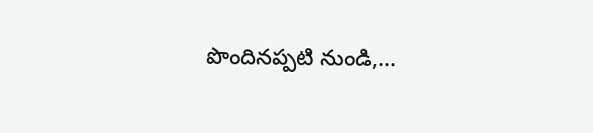పొందినప్పటి నుండి,...